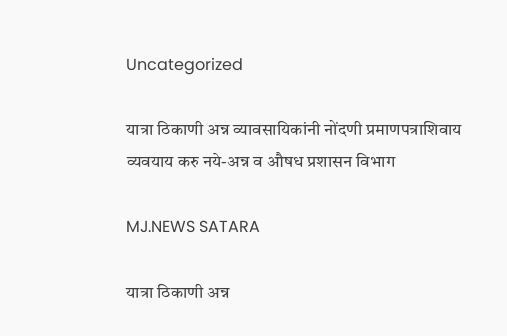Uncategorized

यात्रा ठिकाणी अन्न व्यावसायिकांनी नोंदणी प्रमाणपत्राशिवाय व्यवयाय करु नये-अन्न व औषध प्रशासन विभाग

MJ.NEWS SATARA

यात्रा ठिकाणी अन्न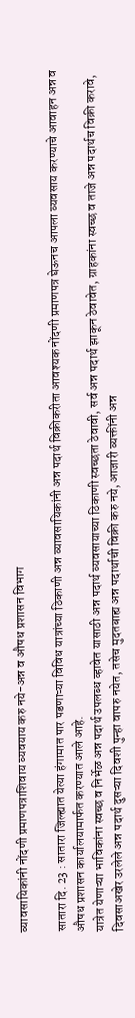व्यावसायिकांनी नोंदणी प्रमाणपत्राशिवाय व्यवयाय करु नये-अन्न व औषध प्रशासन विभाग

सातारा दि. 23 : सातारा जिल्ह्यात येत्या हंगामात पार पडणाऱ्या विविध यात्रांच्या ठिकाणी अन्न व्यावसायिकांनी अन्न पदार्थ विक्रीकरीता आवश्यक नोंदणी प्रमाणपत्र घेऊनच आपला व्यवसाय करण्याचे आवाहन अन्न व औषध प्रशासन कार्यालयामार्फत करण्यात आले आहे.
यात्रेत येणाऱ्या भाविकांना स्वच्छ व निर्भेळ अन्न पदार्थ उपलब्ध व्हावेत यासाठी अन्न पदार्थ व्यवसायाच्या ठिकाणी स्वच्छता ठेवावी, सर्व अन्न पदार्थ झाकून ठेवावेत, ग्राहकांना स्वच्छ व ताजे अन्न पदार्थच विक्री करावे, दिवसाअखेर उरलेले अन्न पदार्थ दुसऱ्या दिवशी पुन्हा वापरु नयेत, तसेच मुदतबाह्य अन्न पदार्थाची विक्री करु नये, आजारी व्यक्तींनी अन्न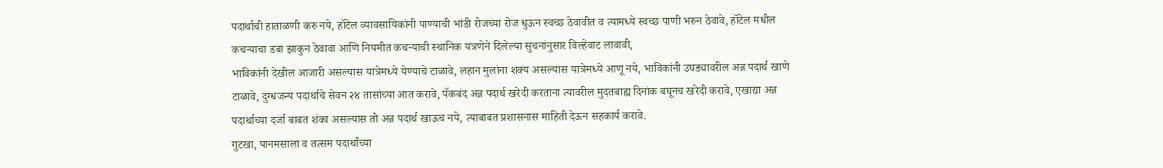पदार्थाची हाताळणी करु नये, हॉटेल व्यावसायिकांनी पाण्याची भांडी रोजच्या रोज धुऊन स्वच्छ ठेवावीत व त्यामध्ये स्वच्छ पाणी भरुन ठेवावे, हॉटेल मधील कचऱ्याचा डबा झाकुन ठेवावा आणि नियमीत कचऱ्याची स्थानिक यत्रणेने दिलेल्या सुचनांनुसार विल्हेवाट लावावी,
भाविकांनी देखील आजारी असल्यास यात्रेमध्ये येण्याचे टाळावे, लहान मुलांना शक्य असल्यास यात्रेमध्ये आणू नये, भाविकांनी उघड्यावरील अन्न पदार्थ खाणे टाळावे, दुग्धजन्य पदार्थाचे सेवन २४ तासांच्या आत करावे, पॅकबंद अन्न पदार्थ खरेदी करताना त्यावरील मुदतबाह्य दिनांक बघूनच खरेदी करावे, एखाद्या अन्न पदार्थाच्या दर्जा बाबत शंका असल्यास तो अन्न पदार्थ खाऊच नये, त्याबाबत प्रशासनास माहिती देऊन सहकार्य करावे.
गुटखा, पानमसाला व तत्सम पदार्थांच्या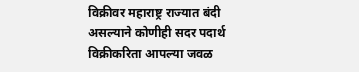विक्रीवर महाराष्ट्र राज्यात बंदी असल्याने कोणीही सदर पदार्थ विक्रीकरिता आपल्या जवळ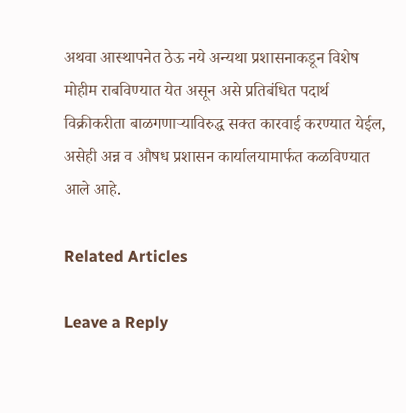अथवा आस्थापनेत ठेऊ नये अन्यथा प्रशासनाकडून विशेष मोहीम राबविण्यात येत असून असे प्रतिबंधित पदार्थ विक्रीकरीता बाळगणाऱ्याविरुद्ध सक्त कारवाई करण्यात येईल, असेही अन्न व औषध प्रशासन कार्यालयामार्फत कळविण्यात आले आहे.

Related Articles

Leave a Reply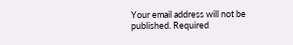Your email address will not be published. Required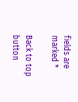fields are marked *

Back to top button